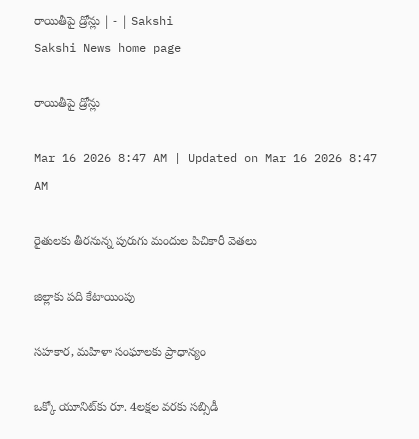రాయితీపై డ్రోన్లు | - | Sakshi
Sakshi News home page

రాయితీపై డ్రోన్లు

Mar 16 2026 8:47 AM | Updated on Mar 16 2026 8:47 AM

రైతులకు తీరనున్న పురుగు మందుల పిచికారీ వెతలు

జిల్లాకు పది కేటాయింపు

సహకార, మహిళా సంఘాలకు ప్రాధాన్యం

ఒక్కో యూనిట్‌కు రూ. 4లక్షల వరకు సబ్సిడీ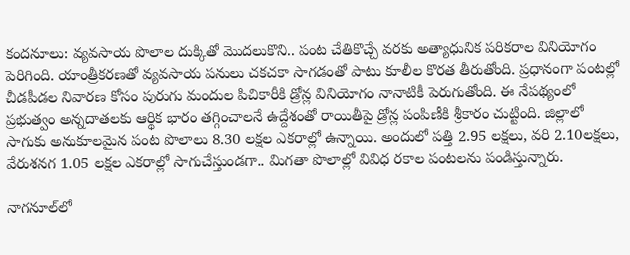కందనూలు: వ్యవసాయ పొలాల దుక్కితో మొదలుకొని.. పంట చేతికొచ్చే వరకు అత్యాధునిక పరికరాల వినియోగం పెరిగింది. యాంత్రీకరణతో వ్యవసాయ పనులు చకచకా సాగడంతో పాటు కూలీల కొరత తీరుతోంది. ప్రధానంగా పంటల్లో చీడపీడల నివారణ కోసం పురుగు మందుల పిచికారీకి డ్రోన్ల వినియోగం నానాటికీ పెరుగుతోంది. ఈ నేపథ్యంలో ప్రభుత్వం అన్నదాతలకు ఆర్థిక భారం తగ్గించాలనే ఉద్దేశంతో రాయితీపై డ్రోన్ల పంపిణీకి శ్రీకారం చుట్టింది. జిల్లాలో సాగుకు అనుకూలమైన పంట పొలాలు 8.30 లక్షల ఎకరాల్లో ఉన్నాయి. అందులో పత్తి 2.95 లక్షలు, వరి 2.10లక్షలు, వేరుశనగ 1.05 లక్షల ఎకరాల్లో సాగుచేస్తుండగా.. మిగతా పొలాల్లో వివిధ రకాల పంటలను పండిస్తున్నారు.

నాగనూల్‌లో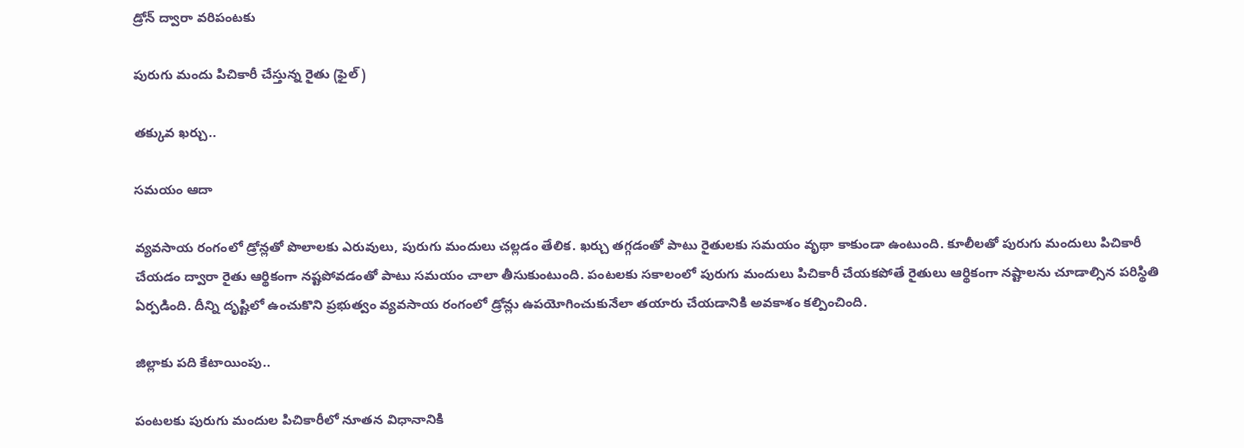డ్రోన్‌ ద్వారా వరిపంటకు

పురుగు మందు పిచికారీ చేస్తున్న రైతు (ఫైల్‌ )

తక్కువ ఖర్చు..

సమయం ఆదా

వ్యవసాయ రంగంలో డ్రోన్లతో పొలాలకు ఎరువులు, పురుగు మందులు చల్లడం తేలిక. ఖర్చు తగ్గడంతో పాటు రైతులకు సమయం వృథా కాకుండా ఉంటుంది. కూలీలతో పురుగు మందులు పిచికారీ చేయడం ద్వారా రైతు ఆర్థికంగా నష్టపోవడంతో పాటు సమయం చాలా తీసుకుంటుంది. పంటలకు సకాలంలో పురుగు మందులు పిచికారీ చేయకపోతే రైతులు ఆర్థికంగా నష్టాలను చూడాల్సిన పరిస్థితి ఏర్పడింది. దీన్ని దృష్టిలో ఉంచుకొని ప్రభుత్వం వ్యవసాయ రంగంలో డ్రోన్లు ఉపయోగించుకునేలా తయారు చేయడానికి అవకాశం కల్పించింది.

జిల్లాకు పది కేటాయింపు..

పంటలకు పురుగు మందుల పిచికారీలో నూతన విధానానికి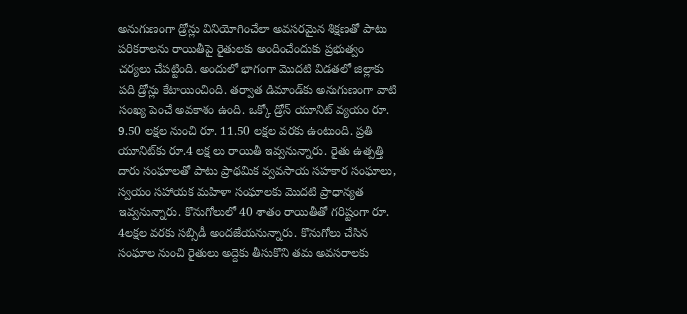అనుగుణంగా డ్రోన్లు వినియోగించేలా అవసరమైన శిక్షణతో పాటు పరికరాలను రాయితీపై రైతులకు అందించేందుకు ప్రభుత్వం చర్యలు చేపట్టింది. అందులో భాగంగా మొదటి విడతలో జిల్లాకు పది డ్రోన్లు కేటాయించింది. తర్వాత డిమాండ్‌కు అనుగుణంగా వాటి సంఖ్య పెంచే అవకాశం ఉంది. ఒక్కో డ్రోన్‌ యూనిట్‌ వ్యయం రూ. 9.50 లక్షల నుంచి రూ. 11.50 లక్షల వరకు ఉంటుంది. ప్రతి యూనిట్‌కు రూ.4 లక్ష లు రాయితీ ఇవ్వనున్నారు. రైతు ఉత్పత్తి దారు సంఘాలతో పాటు ప్రాథమిక వ్వవసాయ సహకార సంఘాలు, స్వయం సహాయక మహిళా సంఘాలకు మొదటి ప్రాధాన్యత ఇవ్వనున్నారు. కొనుగోలులో 40 శాతం రాయితీతో గరిష్టంగా రూ. 4లక్షల వరకు సబ్సిడీ అందజేయనున్నారు. కొనుగోలు చేసిన సంఘాల నుంచి రైతులు అద్దెకు తీసుకొని తమ అవసరాలకు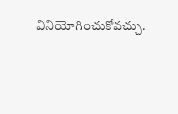వినియోగించుకోవచ్చు.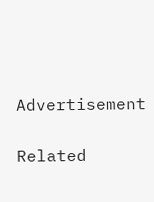Advertisement

Related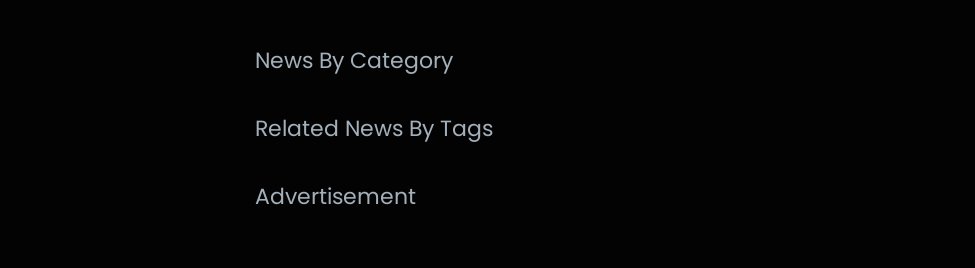News By Category

Related News By Tags

Advertisement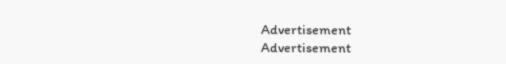Advertisement
Advertisement